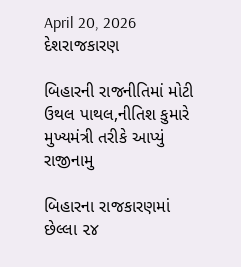April 20, 2026
દેશરાજકારણ

બિહારની રાજનીતિમાં મોટી ઉથલ પાથલ,નીતિશ કુમારે મુખ્યમંત્રી તરીકે આપ્યું રાજીનામુ

બિહારના રાજકારણમાં છેલ્લા ૨૪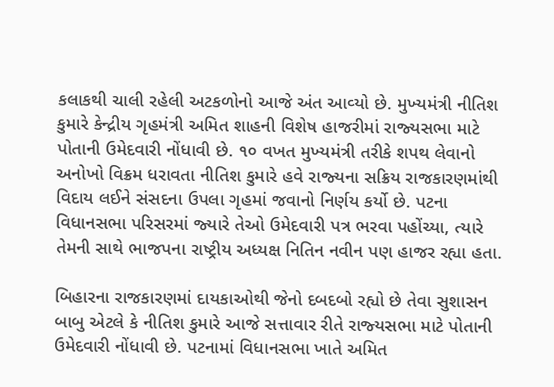કલાકથી ચાલી રહેલી અટકળોનો આજે અંત આવ્‍યો છે. મુખ્‍યમંત્રી નીતિશ કુમારે કેન્‍દ્રીય ગૃહમંત્રી અમિત શાહની વિશેષ હાજરીમાં રાજ્‍યસભા માટે પોતાની ઉમેદવારી નોંધાવી છે. ૧૦ વખત મુખ્‍યમંત્રી તરીકે શપથ લેવાનો અનોખો વિક્રમ ધરાવતા નીતિશ કુમારે હવે રાજ્‍યના સક્રિય રાજકારણમાંથી વિદાય લઈને સંસદના ઉપલા ગૃહમાં જવાનો નિર્ણય કર્યો છે. પટના વિધાનસભા પરિસરમાં જ્‍યારે તેઓ ઉમેદવારી પત્ર ભરવા પહોંચ્‍યા, ત્‍યારે તેમની સાથે ભાજપના રાષ્‍ટ્રીય અધ્‍યક્ષ નિતિન નવીન પણ હાજર રહ્યા હતા.

બિહારના રાજકારણમાં દાયકાઓથી જેનો દબદબો રહ્યો છે તેવા સુશાસન બાબુ એટલે કે નીતિશ કુમારે આજે સત્તાવાર રીતે રાજ્‍યસભા માટે પોતાની ઉમેદવારી નોંધાવી છે. પટનામાં વિધાનસભા ખાતે અમિત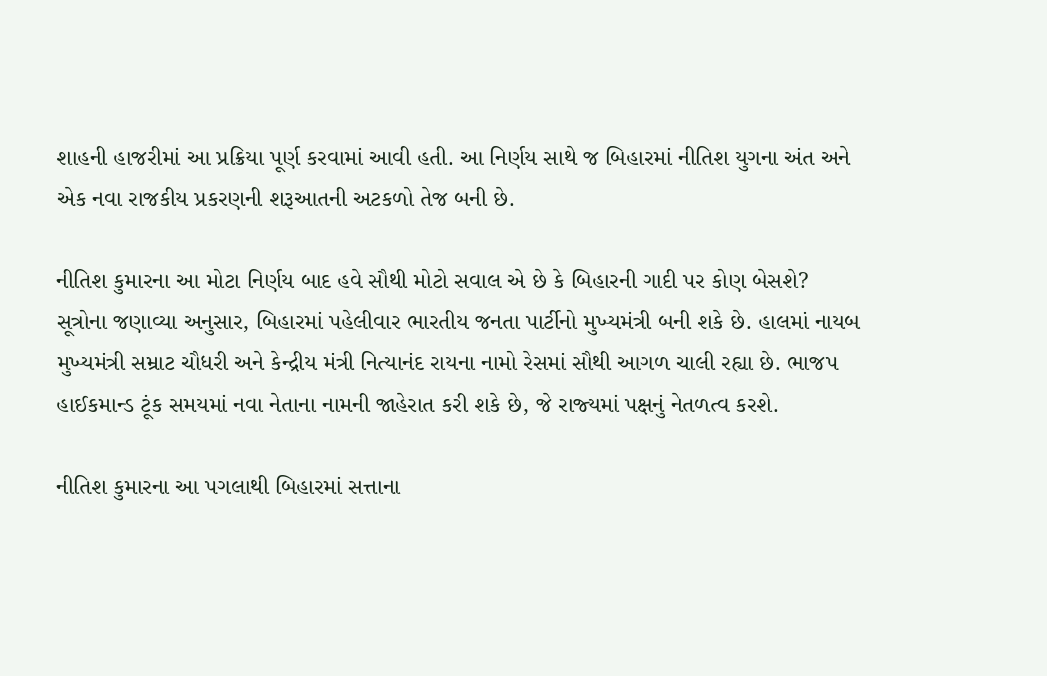શાહની હાજરીમાં આ પ્રક્રિયા પૂર્ણ કરવામાં આવી હતી. આ નિર્ણય સાથે જ બિહારમાં નીતિશ યુગના અંત અને એક નવા રાજકીય પ્રકરણની શરૂઆતની અટકળો તેજ બની છે.

નીતિશ કુમારના આ મોટા નિર્ણય બાદ હવે સૌથી મોટો સવાલ એ છે કે બિહારની ગાદી પર કોણ બેસશે? સૂત્રોના જણાવ્‍યા અનુસાર, બિહારમાં પહેલીવાર ભારતીય જનતા પાર્ટીનો મુખ્‍યમંત્રી બની શકે છે. હાલમાં નાયબ મુખ્‍યમંત્રી સમ્રાટ ચૌધરી અને કેન્‍દ્રીય મંત્રી નિત્‍યાનંદ રાયના નામો રેસમાં સૌથી આગળ ચાલી રહ્યા છે. ભાજપ હાઈકમાન્‍ડ ટૂંક સમયમાં નવા નેતાના નામની જાહેરાત કરી શકે છે, જે રાજ્‍યમાં પક્ષનું નેતળત્‍વ કરશે.

નીતિશ કુમારના આ પગલાથી બિહારમાં સત્તાના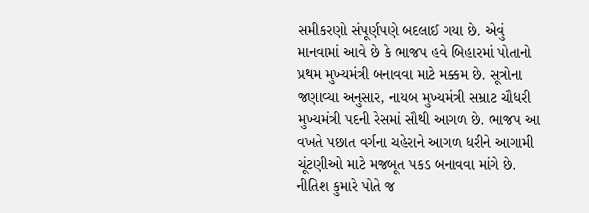સમીકરણો સંપૂર્ણપણે બદલાઈ ગયા છે. એવું માનવામાં આવે છે કે ભાજપ હવે બિહારમાં પોતાનો પ્રથમ મુખ્‍યમંત્રી બનાવવા માટે મક્કમ છે. સૂત્રોના જણાવ્‍યા અનુસાર, નાયબ મુખ્‍યમંત્રી સમ્રાટ ચૌધરી મુખ્‍યમંત્રી પદની રેસમાં સૌથી આગળ છે. ભાજપ આ વખતે પછાત વર્ગના ચહેરાને આગળ ધરીને આગામી ચૂંટણીઓ માટે મજબૂત પકડ બનાવવા માંગે છે. નીતિશ કુમારે પોતે જ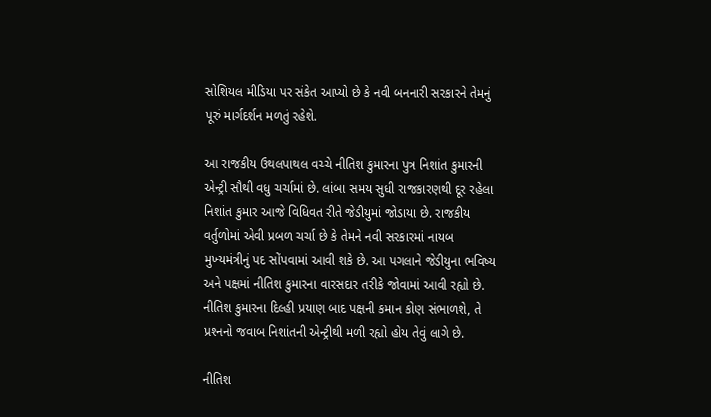સોશિયલ મીડિયા પર સંકેત આપ્‍યો છે કે નવી બનનારી સરકારને તેમનું પૂરું માર્ગદર્શન મળતું રહેશે.

આ રાજકીય ઉથલપાથલ વચ્‍ચે નીતિશ કુમારના પુત્ર નિશાંત કુમારની એન્‍ટ્રી સૌથી વધુ ચર્ચામાં છે. લાંબા સમય સુધી રાજકારણથી દૂર રહેલા નિશાંત કુમાર આજે વિધિવત રીતે જેડીયુમાં જોડાયા છે. રાજકીય વર્તુળોમાં એવી પ્રબળ ચર્ચા છે કે તેમને નવી સરકારમાં નાયબ મુખ્‍યમંત્રીનું પદ સોંપવામાં આવી શકે છે. આ પગલાને જેડીયુના ભવિષ્‍ય અને પક્ષમાં નીતિશ કુમારના વારસદાર તરીકે જોવામાં આવી રહ્યો છે. નીતિશ કુમારના દિલ્‍હી પ્રયાણ બાદ પક્ષની કમાન કોણ સંભાળશે, તે પ્રશ્‍નનો જવાબ નિશાંતની એન્‍ટ્રીથી મળી રહ્યો હોય તેવું લાગે છે.

નીતિશ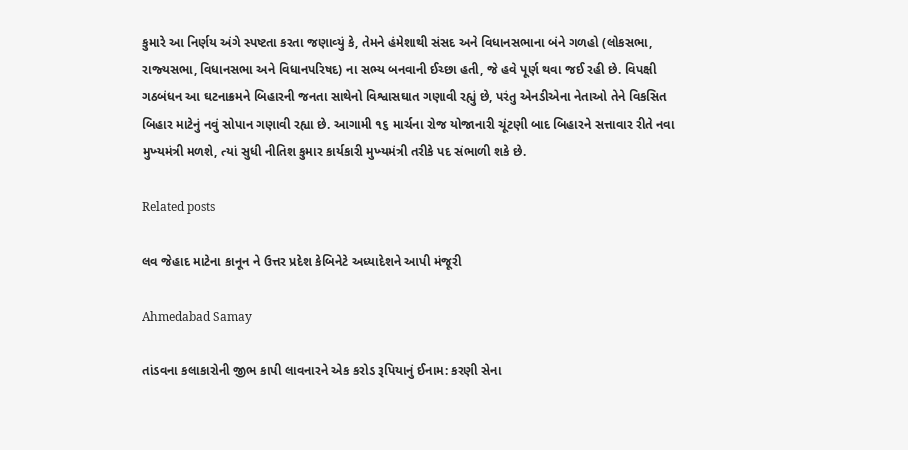કુમારે આ નિર્ણય અંગે સ્‍પષ્ટતા કરતા જણાવ્‍યું કે, તેમને હંમેશાથી સંસદ અને વિધાનસભાના બંને ગળહો (લોકસભા, રાજ્‍યસભા, વિધાનસભા અને વિધાનપરિષદ) ના સભ્‍ય બનવાની ઈચ્‍છા હતી, જે હવે પૂર્ણ થવા જઈ રહી છે. વિપક્ષી ગઠબંધન આ ઘટનાક્રમને બિહારની જનતા સાથેનો વિશ્વાસઘાત ગણાવી રહ્યું છે, પરંતુ એનડીએના નેતાઓ તેને વિકસિત બિહાર માટેનું નવું સોપાન ગણાવી રહ્યા છે. આગામી ૧૬ માર્ચના રોજ યોજાનારી ચૂંટણી બાદ બિહારને સત્તાવાર રીતે નવા મુખ્‍યમંત્રી મળશે, ત્‍યાં સુધી નીતિશ કુમાર કાર્યકારી મુખ્‍યમંત્રી તરીકે પદ સંભાળી શકે છે.

Related posts

લવ જેહાદ માટેના કાનૂન ને ઉત્તર પ્રદેશ કેબિનેટે અધ્યાદેશને આપી મંજૂરી

Ahmedabad Samay

તાંડવના કલાકારોની જીભ કાપી લાવનારને એક કરોડ રૂપિયાનું ઈનામ: કરણી સેના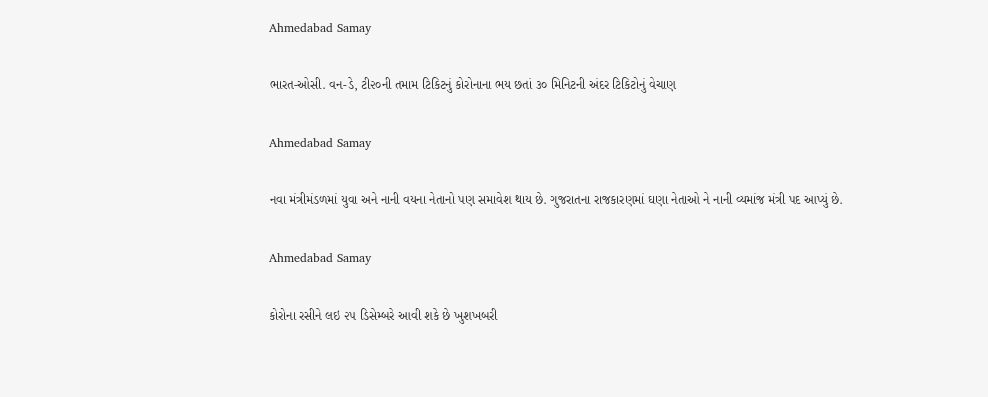Ahmedabad Samay

ભારત-ઓસી. વન-ડે, ટી૨૦ની તમામ ટિકિટનું કોરોનાના ભય છતાં ૩૦ મિનિટની અંદર ટિકિટોનું વેચાણ

Ahmedabad Samay

નવા મંત્રીમંડળમાં યુવા અને નાની વયના નેતાનો પણ સમાવેશ થાય છે. ગુજરાતના રાજકારણમાં ઘણા નેતાઓ ને નાની વ્યમાંજ મંત્રી પદ આપ્યું છે.

Ahmedabad Samay

કોરોના રસીને લઇ ૨૫ ડિસેમ્બરે આવી શકે છે ખુશખબરી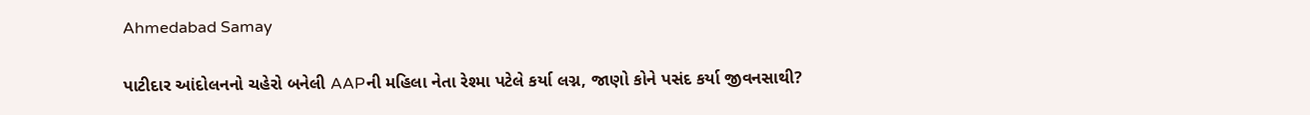Ahmedabad Samay

પાટીદાર આંદોલનનો ચહેરો બનેલી AAPની મહિલા નેતા રેશ્મા પટેલે કર્યા લગ્ન, જાણો કોને પસંદ કર્યા જીવનસાથી?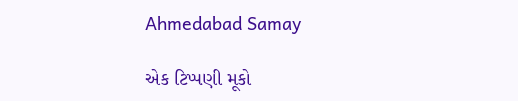Ahmedabad Samay

એક ટિપ્પણી મૂકો